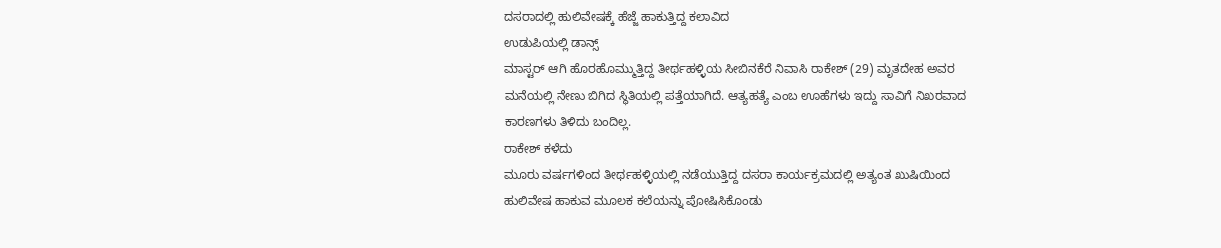ದಸರಾದಲ್ಲಿ ಹುಲಿವೇಷಕ್ಕೆ ಹೆಜ್ಜೆ ಹಾಕುತ್ತಿದ್ದ ಕಲಾವಿದ
ಉಡುಪಿಯಲ್ಲಿ ಡಾನ್ಸ್
ಮಾಸ್ಟರ್ ಆಗಿ ಹೊರಹೊಮ್ಮುತ್ತಿದ್ದ ತೀರ್ಥಹಳ್ಳಿಯ ಸೀಬಿನಕೆರೆ ನಿವಾಸಿ ರಾಕೇಶ್ (29) ಮೃತದೇಹ ಅವರ
ಮನೆಯಲ್ಲಿ ನೇಣು ಬಿಗಿದ ಸ್ಥಿತಿಯಲ್ಲಿ ಪತ್ತೆಯಾಗಿದೆ. ಆತ್ಯಹತ್ಯೆ ಎಂಬ ಊಹೆಗಳು ಇದ್ದು ಸಾವಿಗೆ ನಿಖರವಾದ
ಕಾರಣಗಳು ತಿಳಿದು ಬಂದಿಲ್ಲ.
ರಾಕೇಶ್ ಕಳೆದು
ಮೂರು ವರ್ಷಗಳಿಂದ ತೀರ್ಥಹಳ್ಳಿಯಲ್ಲಿ ನಡೆಯುತ್ತಿದ್ದ ದಸರಾ ಕಾರ್ಯಕ್ರಮದಲ್ಲಿ ಅತ್ಯಂತ ಖುಷಿಯಿಂದ
ಹುಲಿವೇಷ ಹಾಕುವ ಮೂಲಕ ಕಲೆಯನ್ನು ಪೋಷಿಸಿಕೊಂಡು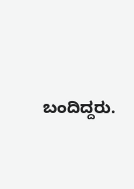ಬಂದಿದ್ದರು.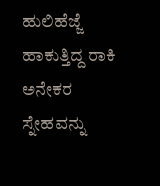ಹುಲಿಹೆಜ್ಜೆ ಹಾಕುತ್ತಿದ್ದ ರಾಕಿ ಅನೇಕರ
ಸ್ನೇಹವನ್ನು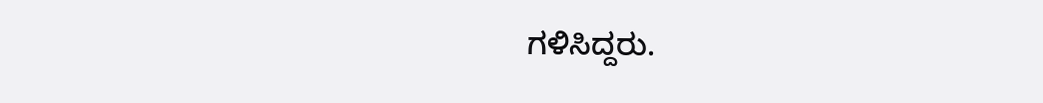ಗಳಿಸಿದ್ದರು.